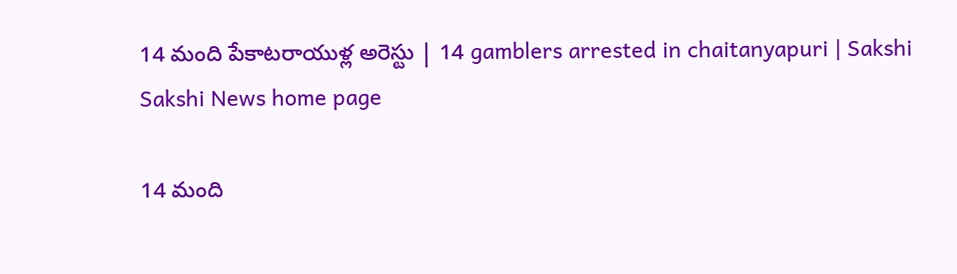14 మంది పేకాటరాయుళ్ల అరెస్టు | 14 gamblers arrested in chaitanyapuri | Sakshi
Sakshi News home page

14 మంది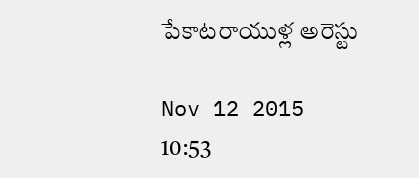పేకాటరాయుళ్ల అరెస్టు

Nov 12 2015 10:53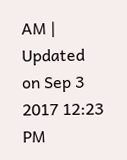AM | Updated on Sep 3 2017 12:23 PM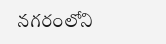నగరంలోని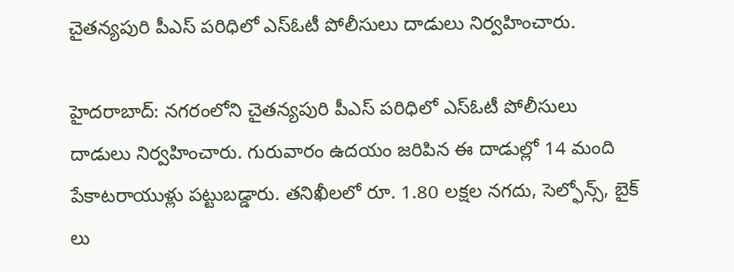చైతన్యపురి పీఎస్ పరిధిలో ఎస్ఓటీ పోలీసులు దాడులు నిర్వహించారు.

హైదరాబాద్: నగరంలోని చైతన్యపురి పీఎస్ పరిధిలో ఎస్ఓటీ పోలీసులు దాడులు నిర్వహించారు. గురువారం ఉదయం జరిపిన ఈ దాడుల్లో 14 మంది పేకాటరాయుళ్లు పట్టుబడ్డారు. తనిఖీలలో రూ. 1.80 లక్షల నగదు, సెల్ఫోన్స్, బైక్ లు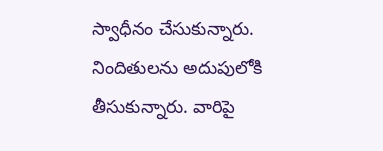స్వాధీనం చేసుకున్నారు. నిందితులను అదుపులోకి తీసుకున్నారు. వారిపై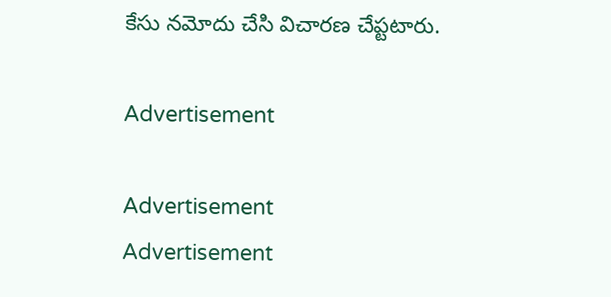కేసు నమోదు చేసి విచారణ చేప్టటారు.

Advertisement

Advertisement
Advertisement